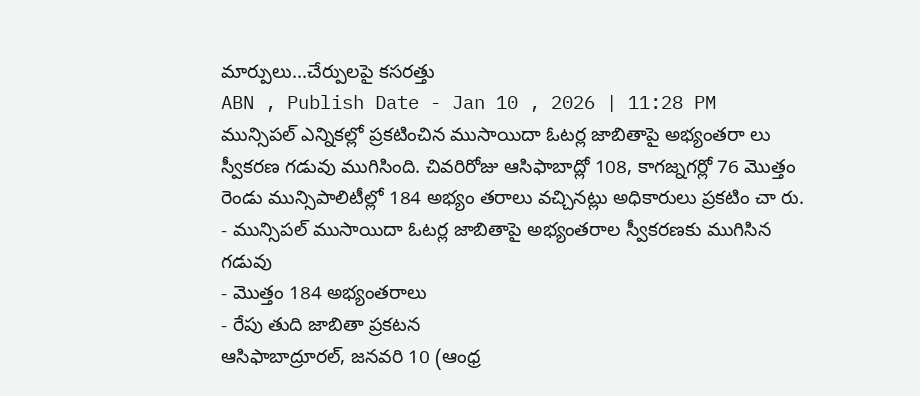మార్పులు...చేర్పులపై కసరత్తు
ABN , Publish Date - Jan 10 , 2026 | 11:28 PM
మున్సిపల్ ఎన్నికల్లో ప్రకటించిన ముసాయిదా ఓటర్ల జాబితాపై అభ్యంతరా లు స్వీకరణ గడువు ముగిసింది. చివరిరోజు ఆసిఫాబాద్లో 108, కాగజ్నగర్లో 76 మొత్తం రెండు మున్సిపాలిటీల్లో 184 అభ్యం తరాలు వచ్చినట్లు అధికారులు ప్రకటిం చా రు.
- మున్సిపల్ ముసాయిదా ఓటర్ల జాబితాపై అభ్యంతరాల స్వీకరణకు ముగిసిన గడువు
- మొత్తం 184 అభ్యంతరాలు
- రేపు తుది జాబితా ప్రకటన
ఆసిఫాబాద్రూరల్, జనవరి 10 (ఆంధ్ర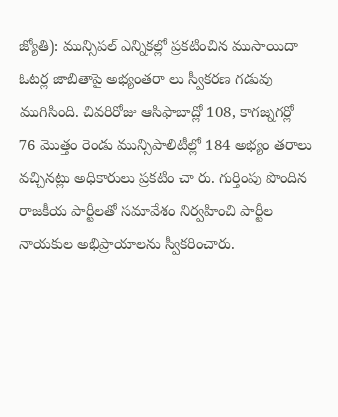జ్యోతి): మున్సిపల్ ఎన్నికల్లో ప్రకటించిన ముసాయిదా ఓటర్ల జాబితాపై అభ్యంతరా లు స్వీకరణ గడువు ముగిసింది. చివరిరోజు ఆసిఫాబాద్లో 108, కాగజ్నగర్లో 76 మొత్తం రెండు మున్సిపాలిటీల్లో 184 అభ్యం తరాలు వచ్చినట్లు అధికారులు ప్రకటిం చా రు. గుర్తింపు పొందిన రాజకీయ పార్టీలతో సమావేశం నిర్వహించి పార్టీల నాయకుల అభిప్రాయాలను స్వీకరించారు.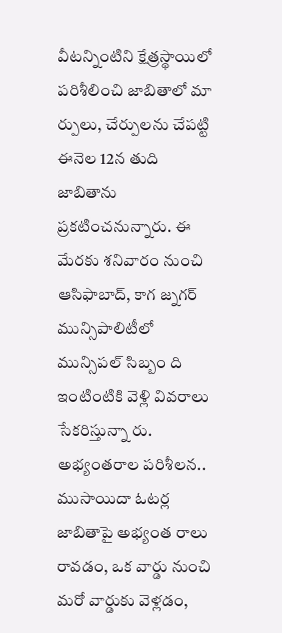వీటన్నింటిని క్షేత్రస్థాయిలో పరిశీలించి జాబితాలో మా ర్పులు, చేర్పులను చేపట్టి ఈనెల 12న తుది జాబితాను ప్రకటించనున్నారు. ఈ మేరకు శనివారం నుంచి ఆసిఫాబాద్, కాగ జ్నగర్ మున్సిపాలిటీలో మున్సిపల్ సిబ్బం ది ఇంటింటికి వెళ్లి వివరాలు సేకరిస్తున్నా రు.
అభ్యంతరాల పరిశీలన..
ముసాయిదా ఓటర్ల జాబితాపై అభ్యంత రాలు రావడం, ఒక వార్డు నుంచి మరో వార్డుకు వెళ్లడం,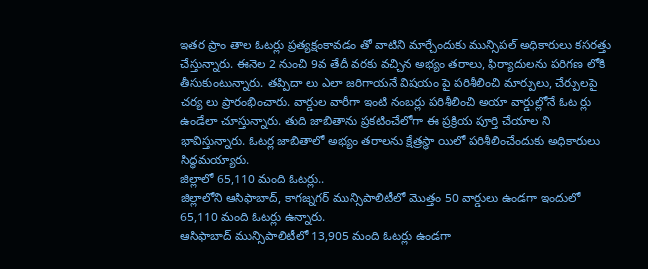ఇతర ప్రాం తాల ఓటర్లు ప్రత్యక్షంకావడం తో వాటిని మార్చేందుకు మున్సిపల్ అధికారులు కసరత్తు చేస్తున్నారు. ఈనెల 2 నుంచి 9వ తేదీ వరకు వచ్చిన అభ్యం తరాలు, ఫిర్యాదులను పరిగణ లోకి తీసుకుంటున్నారు. తప్పిదా లు ఎలా జరిగాయనే విషయం పై పరిశీలించి మార్పులు, చేర్పులపై చర్య లు ప్రారంభించారు. వార్డుల వారీగా ఇంటి నంబర్లు పరిశీలించి అయా వార్డుల్లోనే ఓట ర్లు ఉండేలా చూస్తున్నారు. తుది జాబితాను ప్రకటించేలోగా ఈ ప్రక్రియ పూర్తి చేయాల ని భావిస్తున్నారు. ఓటర్ల జాబితాలో అభ్యం తరాలను క్షేత్రస్థా యిలో పరిశీలించేందుకు అధికారులు సిద్ధమయ్యారు.
జిల్లాలో 65,110 మంది ఓటర్లు..
జిల్లాలోని ఆసిఫాబాద్, కాగజ్నగర్ మున్సిపాలిటీలో మొత్తం 50 వార్డులు ఉండగా ఇందులో 65,110 మంది ఓటర్లు ఉన్నారు.
ఆసిఫాబాద్ మున్సిపాలిటీలో 13,905 మంది ఓటర్లు ఉండగా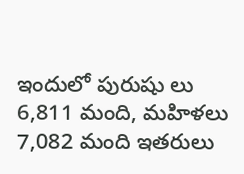ఇందులో పురుషు లు 6,811 మంది, మహిళలు 7,082 మంది ఇతరులు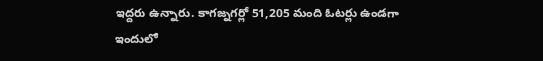ఇద్దరు ఉన్నారు. కాగజ్నగర్లో 51,205 మంది ఓటర్లు ఉండగా ఇందులో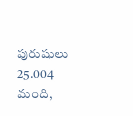పురుషులు 25.004 మంది,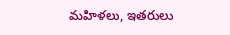మహిళలు, ఇతరులు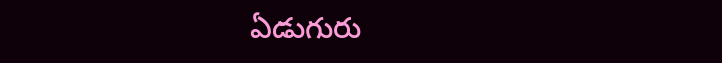ఏడుగురు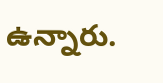ఉన్నారు.